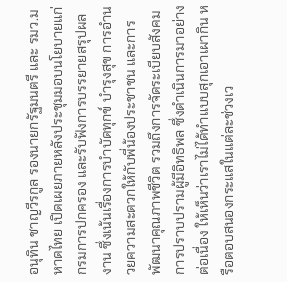อนุทิน ชาญวีรกูล รองนายกรัฐมนตรี และ รมว.มหาดไทย เปิดเผยภายหลังประชุมมอบนโยบายแก่กรมการปกครอง และรับฟังการบรรยายสรุปผลงาน ซึ่งเน้นเรื่องการบำบัดทุกข์ บำรุงสุข การอำนวยความสะดวกให้กับพี่น้องประชาชน และการพัฒนาคุณภาพชีวิต รวมถึงการจัดระเบียบสังคม การปราบปรามผู้มีอิทธิพล ซึ่งดำเนินการมาอย่างต่อเนื่อง ให้เห็นว่าเราไม่ได้ทําแบบสุกเอาเผากิน หรือตอบสนองกระแสในแต่ละช่วงเว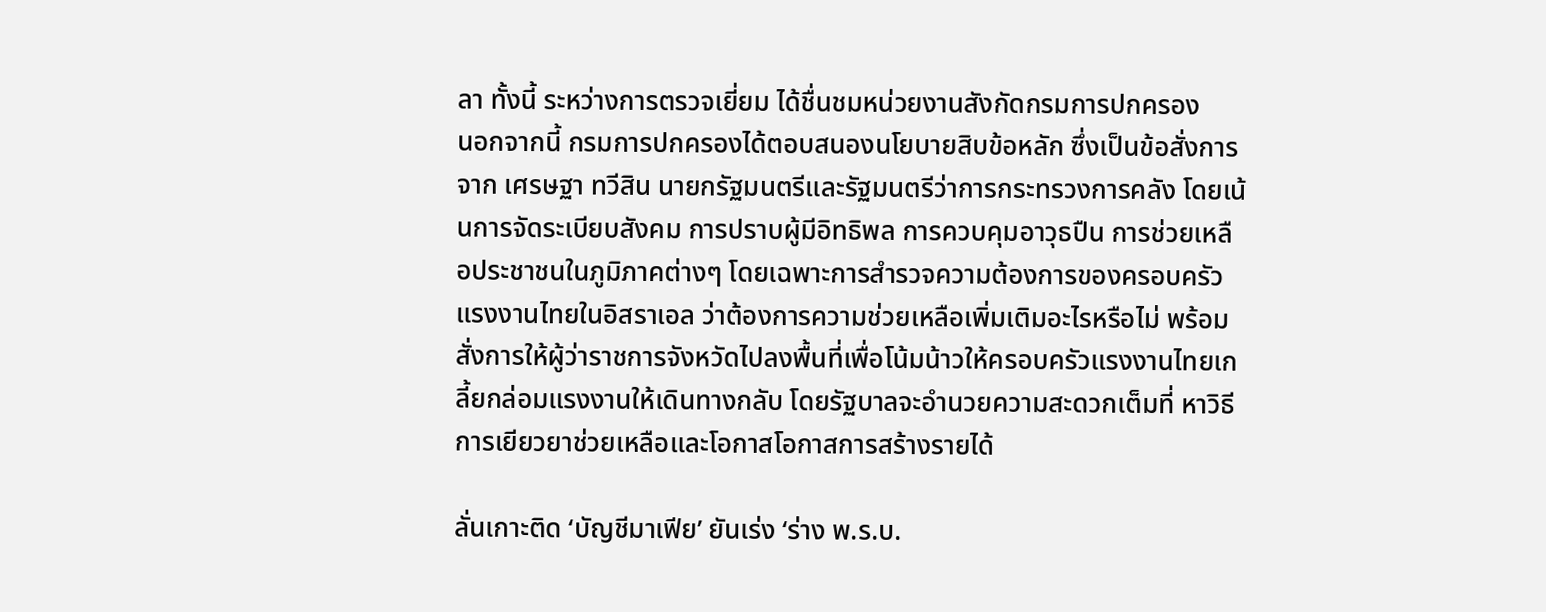ลา ทั้งนี้ ระหว่างการตรวจเยี่ยม ได้ชื่นชมหน่วยงานสังกัดกรมการปกครอง
นอกจากนี้ กรมการปกครองได้ตอบสนองนโยบายสิบข้อหลัก ซึ่งเป็นข้อสั่งการจาก เศรษฐา ทวีสิน นายกรัฐมนตรีและรัฐมนตรีว่าการกระทรวงการคลัง โดยเน้นการจัดระเบียบสังคม การปราบผู้มีอิทธิพล การควบคุมอาวุธปืน การช่วยเหลือประชาชนในภูมิภาคต่างๆ โดยเฉพาะการสำรวจความต้องการของครอบครัวแรงงานไทยในอิสราเอล ว่าต้องการความช่วยเหลือเพิ่มเติมอะไรหรือไม่ พร้อมสั่งการให้ผู้ว่าราชการจังหวัดไปลงพื้นที่เพื่อโน้มน้าวให้ครอบครัวแรงงานไทยเกลี้ยกล่อมแรงงานให้เดินทางกลับ โดยรัฐบาลจะอำนวยความสะดวกเต็มที่ หาวิธีการเยียวยาช่วยเหลือและโอกาสโอกาสการสร้างรายได้

ลั่นเกาะติด ‘บัญชีมาเฟีย’ ยันเร่ง ‘ร่าง พ.ร.บ.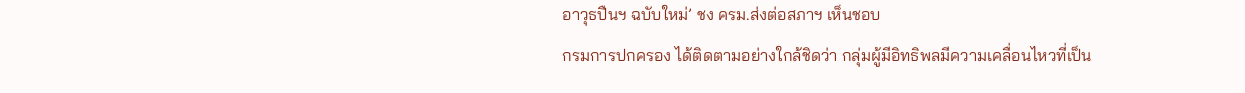อาวุธปืนฯ ฉบับใหม่’ ชง ครม.ส่งต่อสภาฯ เห็นชอบ
กรมการปกครอง ได้ติดตามอย่างใกล้ชิดว่า กลุ่มผู้มีอิทธิพลมีความเคลื่อนไหวที่เป็น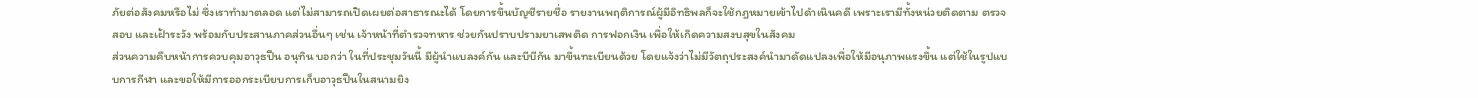ภัยต่อสังคมหรือไม่ ซึ่งเราทำมาตลอด แต่ไม่สามารถเปิดเผยต่อสาธารณะได้ โดยการขึ้นบัญชีรายชื่อ รายงานพฤติการณ์ผู้มีอิทธิพลก็จะใช้กฎหมายเข้าไปดำเนินคดี เพราะเรามีทั้งหน่วยติดตาม ตรวจสอบ และเฝ้าระวัง พร้อมกับประสานภาคส่วนอื่นๆ เช่น เจ้าหน้าที่ตำรวจทหาร ช่วยกันปราบปรามยาเสพติด การฟอกเงิน เพื่อให้เกิดความสงบสุขในสังคม
ส่วนความคืบหน้าการควบคุมอาวุธปืน อนุทิน บอกว่า ในที่ประชุมวันนี้ มีผู้นำแบลงค์กัน และบีบีกัน มาขึ้นทะเบียนด้วย โดยแจ้งว่าไม่มีวัตถุประสงค์นำมาดัดแปลงเพื่อให้มีอนุภาพแรงขึ้น แต่ใช้ในรูปแบบการกีฬา และขอให้มีการออกระเบียบการเก็บอาวุธปืนในสนามยิง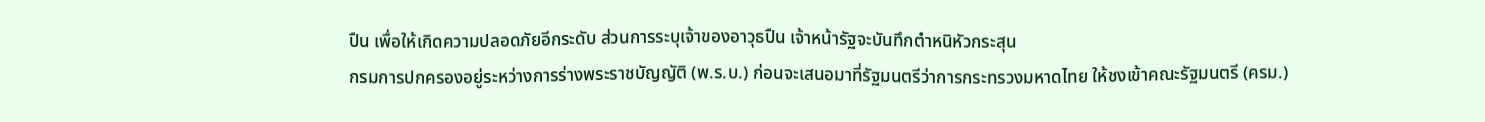ปืน เพื่อให้เกิดความปลอดภัยอีกระดับ ส่วนการระบุเจ้าของอาวุธปืน เจ้าหน้ารัฐจะบันทึกตำหนิหัวกระสุน
กรมการปกครองอยู่ระหว่างการร่างพระราชบัญญัติ (พ.ร.บ.) ก่อนจะเสนอมาที่รัฐมนตรีว่าการกระทรวงมหาดไทย ให้ชงเข้าคณะรัฐมนตรี (ครม.)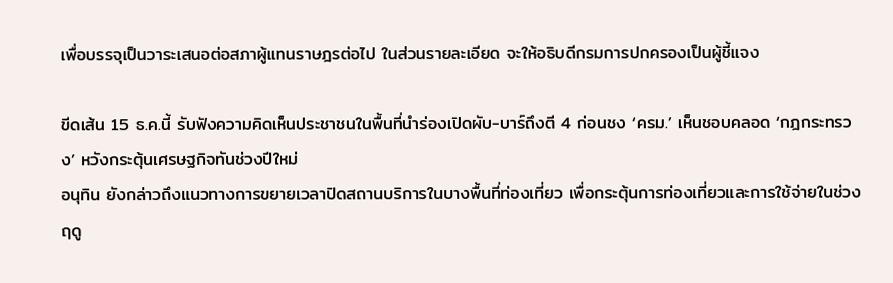เพื่อบรรจุเป็นวาระเสนอต่อสภาผู้แทนราษฎรต่อไป ในส่วนรายละเอียด จะให้อธิบดีกรมการปกครองเป็นผู้ชี้แจง

ขีดเส้น 15 ธ.ค.นี้ รับฟังความคิดเห็นประชาชนในพื้นที่นำร่องเปิดผับ-บาร์ถึงตี 4 ก่อนชง ‘ครม.’ เห็นชอบคลอด ‘กฎกระทรวง’ หวังกระตุ้นเศรษฐกิจทันช่วงปีใหม่
อนุทิน ยังกล่าวถึงแนวทางการขยายเวลาปิดสถานบริการในบางพื้นที่ท่องเที่ยว เพื่อกระตุ้นการท่องเที่ยวและการใช้จ่ายในช่วงฤดู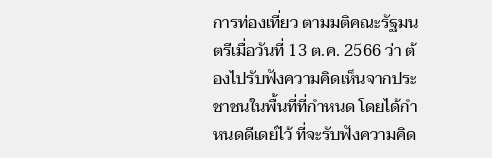การท่องเที่ยว ตามมติคณะรัฐมนตรีเมื่อวันที่ 13 ต.ค. 2566 ว่า ต้องไปรับฟังความคิดเห็นจากประชาชนในพื้นที่ที่กำหนด โดยได้กำหนดดีเดย์ไว้ ที่จะรับฟังความคิด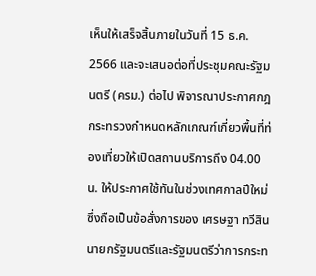เห็นให้เสร็จสิ้นภายในวันที่ 15 ธ.ค. 2566 และจะเสนอต่อที่ประชุมคณะรัฐมนตรี (ครม.) ต่อไป พิจารณาประกาศกฎกระทรวงกำหนดหลักเกณฑ์เกี่ยวพื้นที่ท่องเที่ยวให้เปิดสถานบริการถึง 04.00 น. ให้ประกาศใช้ทันในช่วงเทศกาลปีใหม่ ซึ่งถือเป็นข้อสั่งการของ เศรษฐา ทวีสิน นายกรัฐมนตรีและรัฐมนตรีว่าการกระท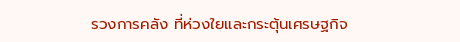รวงการคลัง ที่ห่วงใยและกระตุ้นเศรษฐกิจ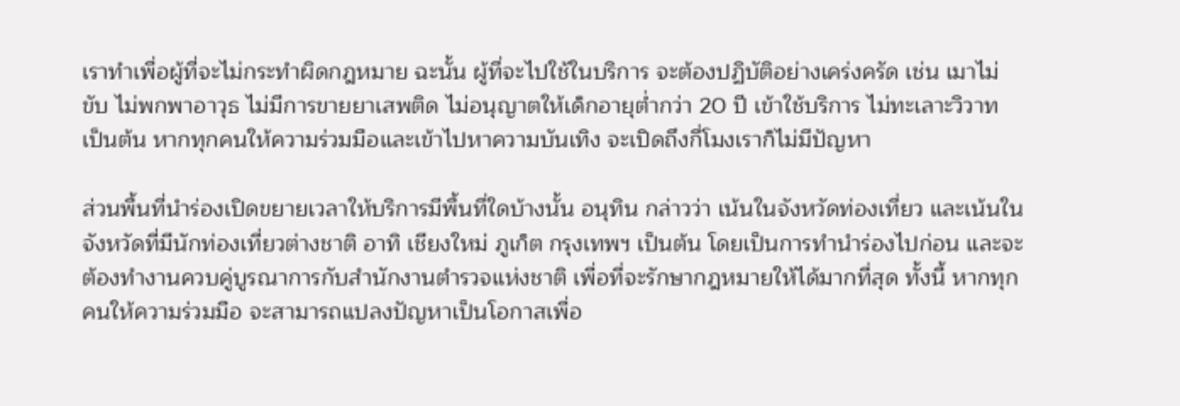เราทำเพื่อผู้ที่จะไม่กระทำผิดกฎหมาย ฉะนั้น ผู้ที่จะไปใช้ในบริการ จะต้องปฏิบัติอย่างเคร่งครัด เช่น เมาไม่ขับ ไม่พกพาอาวุธ ไม่มีการขายยาเสพติด ไม่อนุญาตให้เด็กอายุต่ำกว่า 20 ปี เข้าใช้บริการ ไม่ทะเลาะวิวาท เป็นต้น หากทุกคนให้ความร่วมมือและเข้าไปหาความบันเทิง จะเปิดถึงกี่โมงเราก็ไม่มีปัญหา

ส่วนพื้นที่นำร่องเปิดขยายเวลาให้บริการมีพื้นที่ใดบ้างนั้น อนุทิน กล่าวว่า เน้นในจังหวัดท่องเที่ยว และเน้นในจังหวัดที่มีนักท่องเที่ยวต่างชาติ อาทิ เชียงใหม่ ภูเก็ต กรุงเทพฯ เป็นต้น โดยเป็นการทำนำร่องไปก่อน และจะต้องทำงานควบคู่บูรณาการกับสำนักงานตำรวจแห่งชาติ เพื่อที่จะรักษากฎหมายให้ได้มากที่สุด ทั้งนี้ หากทุกคนให้ความร่วมมือ จะสามารถแปลงปัญหาเป็นโอกาสเพื่อ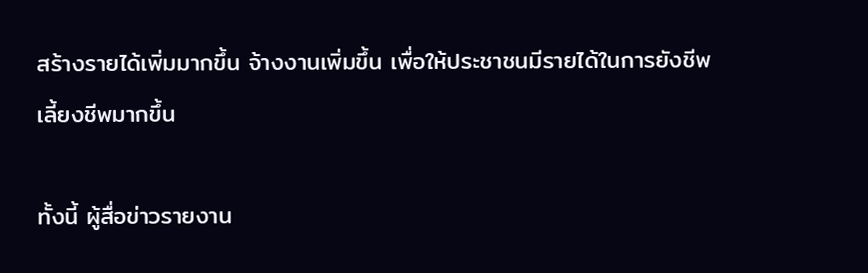สร้างรายได้เพิ่มมากขึ้น จ้างงานเพิ่มขึ้น เพื่อให้ประชาชนมีรายได้ในการยังชีพเลี้ยงชีพมากขึ้น

ทั้งนี้ ผู้สื่อข่าวรายงาน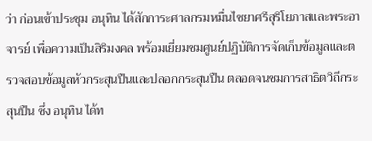ว่า ก่อนเข้าประชุม อนุทิน ได้สักการะศาลกรมหมื่นไชยาศรีสุริโยภาสและพระอาจารย์ เพื่อความเป็นสิริมงคล พร้อมเยี่ยมชมศูนย์ปฏิบัติการจัดเก็บข้อมูลและตรวจสอบข้อมูลหัวกระสุนปืนและปลอกกระสุนปืน ตลอดจนชมการสาธิตวิถีกระสุนปืน ซึ่ง อนุทิน ได้ท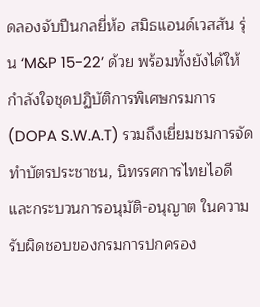ดลองจับปืนกลยี่ห้อ สมิธแอนด์เวสสัน รุ่น ‘M&P 15-22’ ด้วย พร้อมทั้งยังได้ให้กําลังใจชุดปฏิบัติการพิเศษกรมการ (DOPA S.W.A.T) รวมถึงเยี่ยมชมการจัดทำบัตรประชาชน, นิทรรศการไทยไอดี และกระบวนการอนุมัติ-อนุญาต ในความรับผิดชอบของกรมการปกครอง